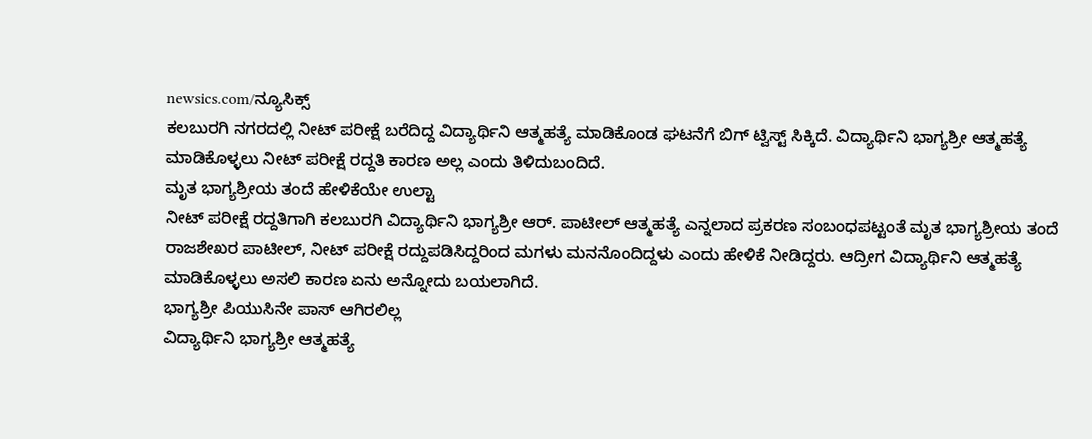newsics.com/ನ್ಯೂಸಿಕ್ಸ್
ಕಲಬುರಗಿ ನಗರದಲ್ಲಿ ನೀಟ್ ಪರೀಕ್ಷೆ ಬರೆದಿದ್ದ ವಿದ್ಯಾರ್ಥಿನಿ ಆತ್ಮಹತ್ಯೆ ಮಾಡಿಕೊಂಡ ಘಟನೆಗೆ ಬಿಗ್ ಟ್ವಿಸ್ಟ್ ಸಿಕ್ಕಿದೆ. ವಿದ್ಯಾರ್ಥಿನಿ ಭಾಗ್ಯಶ್ರೀ ಆತ್ಮಹತ್ಯೆ ಮಾಡಿಕೊಳ್ಳಲು ನೀಟ್ ಪರೀಕ್ಷೆ ರದ್ದತಿ ಕಾರಣ ಅಲ್ಲ ಎಂದು ತಿಳಿದುಬಂದಿದೆ.
ಮೃತ ಭಾಗ್ಯಶ್ರೀಯ ತಂದೆ ಹೇಳಿಕೆಯೇ ಉಲ್ಟಾ
ನೀಟ್ ಪರೀಕ್ಷೆ ರದ್ದತಿಗಾಗಿ ಕಲಬುರಗಿ ವಿದ್ಯಾರ್ಥಿನಿ ಭಾಗ್ಯಶ್ರೀ ಆರ್. ಪಾಟೀಲ್ ಆತ್ಮಹತ್ಯೆ ಎನ್ನಲಾದ ಪ್ರಕರಣ ಸಂಬಂಧಪಟ್ಟಂತೆ ಮೃತ ಭಾಗ್ಯಶ್ರೀಯ ತಂದೆ ರಾಜಶೇಖರ ಪಾಟೀಲ್, ನೀಟ್ ಪರೀಕ್ಷೆ ರದ್ದುಪಡಿಸಿದ್ದರಿಂದ ಮಗಳು ಮನನೊಂದಿದ್ದಳು ಎಂದು ಹೇಳಿಕೆ ನೀಡಿದ್ದರು. ಆದ್ರೀಗ ವಿದ್ಯಾರ್ಥಿನಿ ಆತ್ಮಹತ್ಯೆ ಮಾಡಿಕೊಳ್ಳಲು ಅಸಲಿ ಕಾರಣ ಏನು ಅನ್ನೋದು ಬಯಲಾಗಿದೆ.
ಭಾಗ್ಯಶ್ರೀ ಪಿಯುಸಿನೇ ಪಾಸ್ ಆಗಿರಲಿಲ್ಲ
ವಿದ್ಯಾರ್ಥಿನಿ ಭಾಗ್ಯಶ್ರೀ ಆತ್ಮಹತ್ಯೆ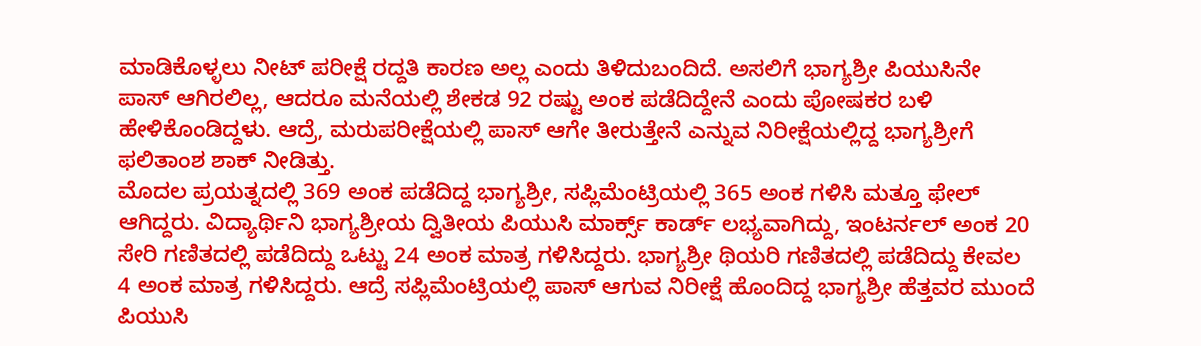ಮಾಡಿಕೊಳ್ಳಲು ನೀಟ್ ಪರೀಕ್ಷೆ ರದ್ದತಿ ಕಾರಣ ಅಲ್ಲ ಎಂದು ತಿಳಿದುಬಂದಿದೆ. ಅಸಲಿಗೆ ಭಾಗ್ಯಶ್ರೀ ಪಿಯುಸಿನೇ ಪಾಸ್ ಆಗಿರಲಿಲ್ಲ, ಆದರೂ ಮನೆಯಲ್ಲಿ ಶೇಕಡ 92 ರಷ್ಟು ಅಂಕ ಪಡೆದಿದ್ದೇನೆ ಎಂದು ಪೋಷಕರ ಬಳಿ ಹೇಳಿಕೊಂಡಿದ್ದಳು. ಆದ್ರೆ, ಮರುಪರೀಕ್ಷೆಯಲ್ಲಿ ಪಾಸ್ ಆಗೇ ತೀರುತ್ತೇನೆ ಎನ್ನುವ ನಿರೀಕ್ಷೆಯಲ್ಲಿದ್ದ ಭಾಗ್ಯಶ್ರೀಗೆ ಫಲಿತಾಂಶ ಶಾಕ್ ನೀಡಿತ್ತು.
ಮೊದಲ ಪ್ರಯತ್ನದಲ್ಲಿ 369 ಅಂಕ ಪಡೆದಿದ್ದ ಭಾಗ್ಯಶ್ರೀ, ಸಪ್ಲಿಮೆಂಟ್ರಿಯಲ್ಲಿ 365 ಅಂಕ ಗಳಿಸಿ ಮತ್ತೂ ಫೇಲ್ ಆಗಿದ್ದರು. ವಿದ್ಯಾರ್ಥಿನಿ ಭಾಗ್ಯಶ್ರೀಯ ದ್ವಿತೀಯ ಪಿಯುಸಿ ಮಾರ್ಕ್ಸ್ ಕಾರ್ಡ್ ಲಭ್ಯವಾಗಿದ್ದು, ಇಂಟರ್ನಲ್ ಅಂಕ 20 ಸೇರಿ ಗಣಿತದಲ್ಲಿ ಪಡೆದಿದ್ದು ಒಟ್ಟು 24 ಅಂಕ ಮಾತ್ರ ಗಳಿಸಿದ್ದರು. ಭಾಗ್ಯಶ್ರೀ ಥಿಯರಿ ಗಣಿತದಲ್ಲಿ ಪಡೆದಿದ್ದು ಕೇವಲ 4 ಅಂಕ ಮಾತ್ರ ಗಳಿಸಿದ್ದರು. ಆದ್ರೆ ಸಪ್ಲಿಮೆಂಟ್ರಿಯಲ್ಲಿ ಪಾಸ್ ಆಗುವ ನಿರೀಕ್ಷೆ ಹೊಂದಿದ್ದ ಭಾಗ್ಯಶ್ರೀ ಹೆತ್ತವರ ಮುಂದೆ ಪಿಯುಸಿ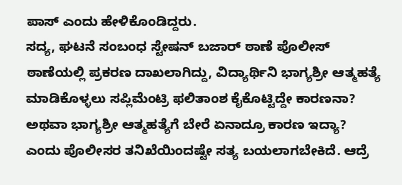ಪಾಸ್ ಎಂದು ಹೇಳಿಕೊಂಡಿದ್ದರು.
ಸದ್ಯ, ಘಟನೆ ಸಂಬಂಧ ಸ್ಟೇಷನ್ ಬಜಾರ್ ಠಾಣೆ ಪೊಲೀಸ್ ಠಾಣೆಯಲ್ಲಿ ಪ್ರಕರಣ ದಾಖಲಾಗಿದ್ದು, ವಿದ್ಯಾರ್ಥಿನಿ ಭಾಗ್ಯಶ್ರೀ ಆತ್ಮಹತ್ಯೆ ಮಾಡಿಕೊಳ್ಳಲು ಸಪ್ಲಿಮೆಂಟ್ರಿ ಫಲಿತಾಂಶ ಕೈಕೊಟ್ಟಿದ್ದೇ ಕಾರಣನಾ? ಅಥವಾ ಭಾಗ್ಯಶ್ರೀ ಆತ್ಮಹತ್ಯೆಗೆ ಬೇರೆ ಏನಾದ್ರೂ ಕಾರಣ ಇದ್ಯಾ? ಎಂದು ಪೊಲೀಸರ ತನಿಖೆಯಿಂದಷ್ಟೇ ಸತ್ಯ ಬಯಲಾಗಬೇಕಿದೆ. ಆದ್ರೆ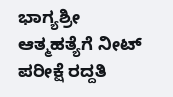ಭಾಗ್ಯಶ್ರೀ ಆತ್ಮಹತ್ಯೆಗೆ ನೀಟ್ ಪರೀಕ್ಷೆ ರದ್ದತಿ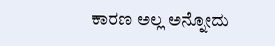ಕಾರಣ ಅಲ್ಲ ಅನ್ನೋದು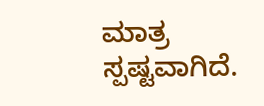ಮಾತ್ರ ಸ್ಪಷ್ಟವಾಗಿದೆ.